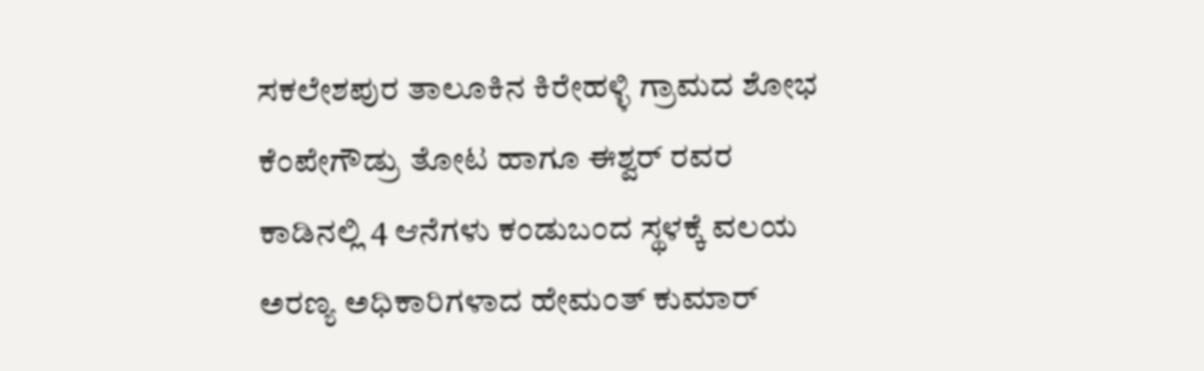ಸಕಲೇಶಪುರ ತಾಲೂಕಿನ ಕಿರೇಹಳ್ಳಿ ಗ್ರಾಮದ ಶೋಭ ಕೆಂಪೇಗೌಡ್ರು ತೋಟ ಹಾಗೂ ಈಶ್ವರ್ ರವರ ಕಾಡಿನಲ್ಲಿ 4 ಆನೆಗಳು ಕಂಡುಬಂದ ಸ್ಥಳಕ್ಕೆ ವಲಯ ಅರಣ್ಯ ಅಧಿಕಾರಿಗಳಾದ ಹೇಮಂತ್ ಕುಮಾರ್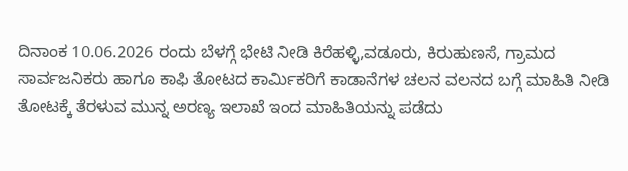ದಿನಾಂಕ 10.06.2026 ರಂದು ಬೆಳಗ್ಗೆ ಭೇಟಿ ನೀಡಿ ಕಿರೆಹಳ್ಳಿ,ವಡೂರು, ಕಿರುಹುಣಸೆ, ಗ್ರಾಮದ ಸಾರ್ವಜನಿಕರು ಹಾಗೂ ಕಾಫಿ ತೋಟದ ಕಾರ್ಮಿಕರಿಗೆ ಕಾಡಾನೆಗಳ ಚಲನ ವಲನದ ಬಗ್ಗೆ ಮಾಹಿತಿ ನೀಡಿ ತೋಟಕ್ಕೆ ತೆರಳುವ ಮುನ್ನ ಅರಣ್ಯ ಇಲಾಖೆ ಇಂದ ಮಾಹಿತಿಯನ್ನು ಪಡೆದು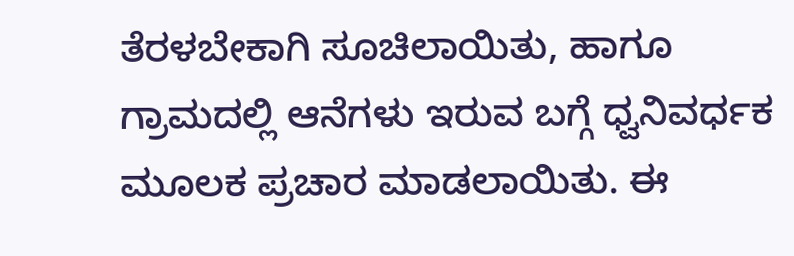ತೆರಳಬೇಕಾಗಿ ಸೂಚಿಲಾಯಿತು, ಹಾಗೂ ಗ್ರಾಮದಲ್ಲಿ ಆನೆಗಳು ಇರುವ ಬಗ್ಗೆ ಧ್ವನಿವರ್ಧಕ ಮೂಲಕ ಪ್ರಚಾರ ಮಾಡಲಾಯಿತು. ಈ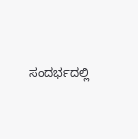ಸಂದರ್ಭದಲ್ಲಿ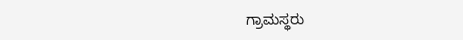ಗ್ರಾಮಸ್ಥರು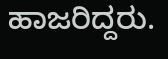ಹಾಜರಿದ್ದರು.